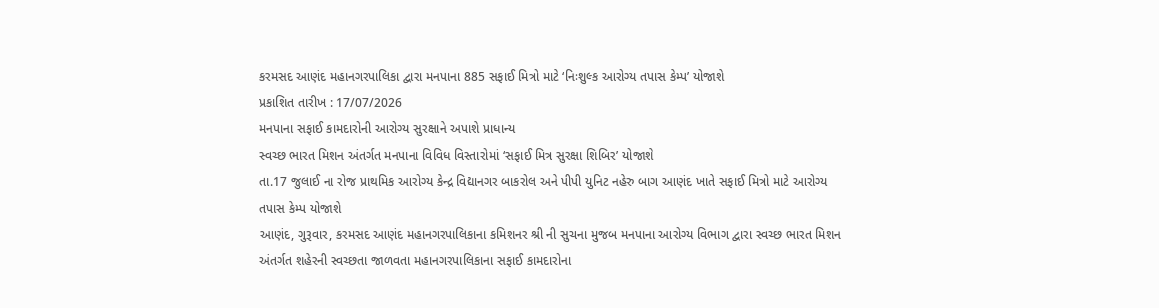કરમસદ આણંદ મહાનગરપાલિકા દ્વારા મનપાના 885 સફાઈ મિત્રો માટે ‘નિઃશુલ્ક આરોગ્ય તપાસ કેમ્પ’ યોજાશે
પ્રકાશિત તારીખ : 17/07/2026
મનપાના સફાઈ કામદારોની આરોગ્ય સુરક્ષાને અપાશે પ્રાધાન્ય
સ્વચ્છ ભારત મિશન અંતર્ગત મનપાના વિવિધ વિસ્તારોમાં ‘સફાઈ મિત્ર સુરક્ષા શિબિર’ યોજાશે
તા.17 જુલાઈ ના રોજ પ્રાથમિક આરોગ્ય કેન્દ્ર વિદ્યાનગર બાકરોલ અને પીપી યુનિટ નહેરુ બાગ આણંદ ખાતે સફાઈ મિત્રો માટે આરોગ્ય તપાસ કેમ્પ યોજાશે
આણંદ, ગુરૂવાર, કરમસદ આણંદ મહાનગરપાલિકાના કમિશનર શ્રી ની સુચના મુજબ મનપાના આરોગ્ય વિભાગ દ્વારા સ્વચ્છ ભારત મિશન અંતર્ગત શહેરની સ્વચ્છતા જાળવતા મહાનગરપાલિકાના સફાઈ કામદારોના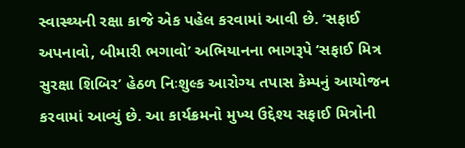સ્વાસ્થ્યની રક્ષા કાજે એક પહેલ કરવામાં આવી છે. ‘સફાઈ અપનાવો, બીમારી ભગાવો’ અભિયાનના ભાગરૂપે ‘સફાઈ મિત્ર સુરક્ષા શિબિર’ હેઠળ નિઃશુલ્ક આરોગ્ય તપાસ કેમ્પનું આયોજન કરવામાં આવ્યું છે. આ કાર્યક્રમનો મુખ્ય ઉદ્દેશ્ય સફાઈ મિત્રોની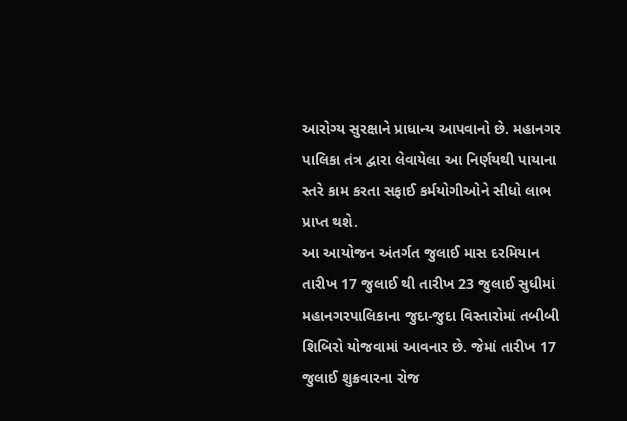આરોગ્ય સુરક્ષાને પ્રાધાન્ય આપવાનો છે. મહાનગર પાલિકા તંત્ર દ્વારા લેવાયેલા આ નિર્ણયથી પાયાના સ્તરે કામ કરતા સફાઈ કર્મયોગીઓને સીધો લાભ પ્રાપ્ત થશે.
આ આયોજન અંતર્ગત જુલાઈ માસ દરમિયાન તારીખ 17 જુલાઈ થી તારીખ 23 જુલાઈ સુધીમાં મહાનગરપાલિકાના જુદા-જુદા વિસ્તારોમાં તબીબી શિબિરો યોજવામાં આવનાર છે. જેમાં તારીખ 17 જુલાઈ શુક્રવારના રોજ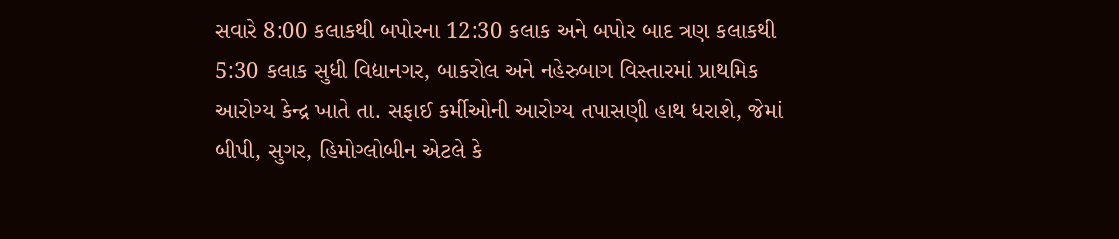સવારે 8:00 કલાકથી બપોરના 12:30 કલાક અને બપોર બાદ ત્રણ કલાકથી 5:30 કલાક સુધી વિદ્યાનગર, બાકરોલ અને નહેરુબાગ વિસ્તારમાં પ્રાથમિક આરોગ્ય કેન્દ્ર ખાતે તા. સફાઈ કર્મીઓની આરોગ્ય તપાસણી હાથ ધરાશે, જેમાં બીપી, સુગર, હિમોગ્લોબીન એટલે કે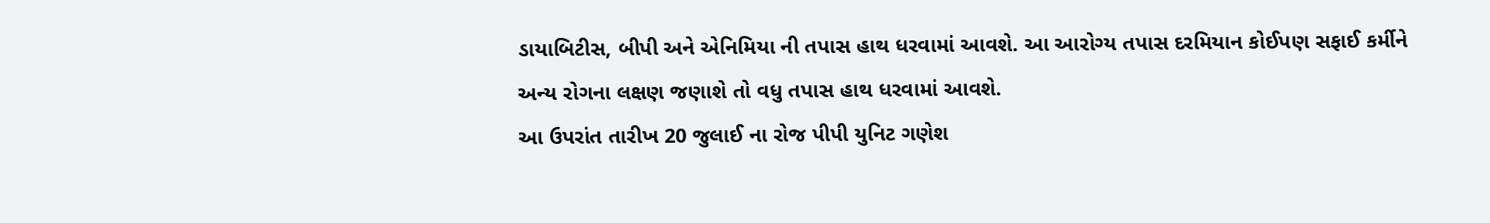ડાયાબિટીસ, બીપી અને એનિમિયા ની તપાસ હાથ ધરવામાં આવશે. આ આરોગ્ય તપાસ દરમિયાન કોઈપણ સફાઈ કર્મીને અન્ય રોગના લક્ષણ જણાશે તો વધુ તપાસ હાથ ધરવામાં આવશે.
આ ઉપરાંત તારીખ 20 જુલાઈ ના રોજ પીપી યુનિટ ગણેશ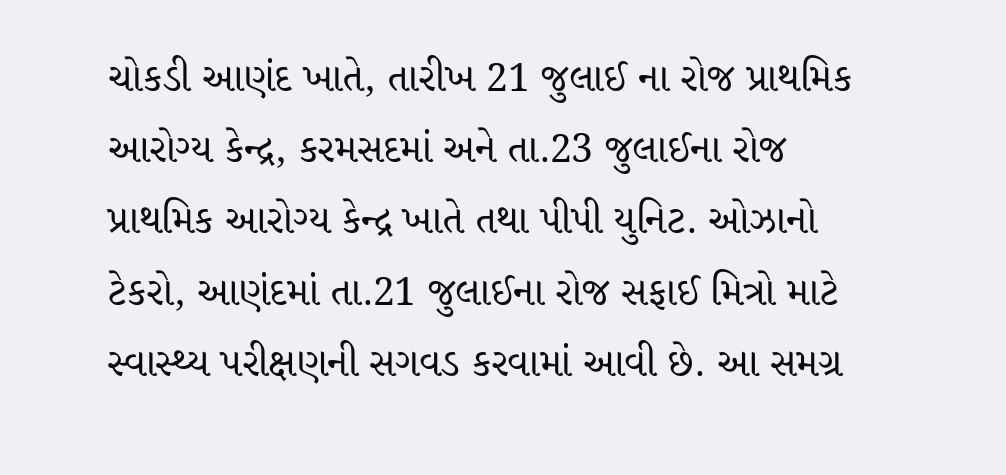ચોકડી આણંદ ખાતે, તારીખ 21 જુલાઈ ના રોજ પ્રાથમિક આરોગ્ય કેન્દ્ર, કરમસદમાં અને તા.23 જુલાઈના રોજ પ્રાથમિક આરોગ્ય કેન્દ્ર ખાતે તથા પીપી યુનિટ. ઓઝાનો ટેકરો, આણંદમાં તા.21 જુલાઈના રોજ સફાઈ મિત્રો માટે સ્વાસ્થ્ય પરીક્ષણની સગવડ કરવામાં આવી છે. આ સમગ્ર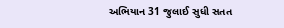અભિયાન 31 જુલાઈ સુધી સતત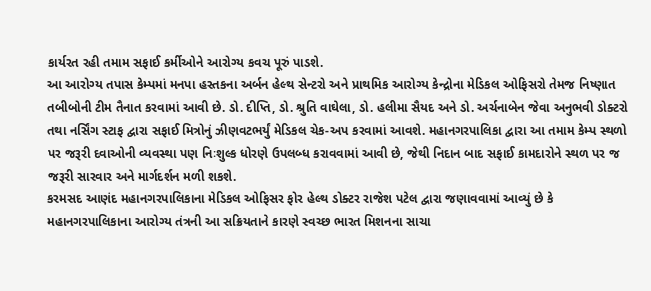કાર્યરત રહી તમામ સફાઈ કર્મીઓને આરોગ્ય કવચ પૂરું પાડશે.
આ આરોગ્ય તપાસ કેમ્પમાં મનપા હસ્તકના અર્બન હેલ્થ સેન્ટરો અને પ્રાથમિક આરોગ્ય કેન્દ્રોના મેડિકલ ઓફિસરો તેમજ નિષ્ણાત તબીબોની ટીમ તૈનાત કરવામાં આવી છે. ડો. દીપ્તિ, ડો. શ્રુતિ વાઘેલા, ડો. હલીમા સૈયદ અને ડો. અર્ચનાબેન જેવા અનુભવી ડોક્ટરો તથા નર્સિંગ સ્ટાફ દ્વારા સફાઈ મિત્રોનું ઝીણવટભર્યું મેડિકલ ચેક-અપ કરવામાં આવશે. મહાનગરપાલિકા દ્વારા આ તમામ કેમ્પ સ્થળો પર જરૂરી દવાઓની વ્યવસ્થા પણ નિઃશુલ્ક ધોરણે ઉપલબ્ધ કરાવવામાં આવી છે, જેથી નિદાન બાદ સફાઈ કામદારોને સ્થળ પર જ જરૂરી સારવાર અને માર્ગદર્શન મળી શકશે.
કરમસદ આણંદ મહાનગરપાલિકાના મેડિકલ ઓફિસર ફોર હેલ્થ ડોક્ટર રાજેશ પટેલ દ્વારા જણાવવામાં આવ્યું છે કે મહાનગરપાલિકાના આરોગ્ય તંત્રની આ સક્રિયતાને કારણે સ્વચ્છ ભારત મિશનના સાચા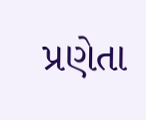પ્રણેતા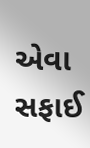એવા સફાઈ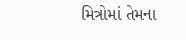મિત્રોમાં તેમના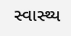સ્વાસ્થ્ય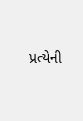પ્રત્યેની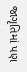જાગૃતિમાં પણ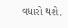વધારો થશે.